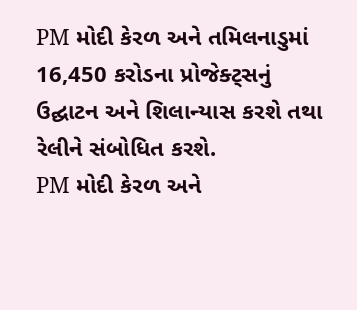PM મોદી કેરળ અને તમિલનાડુમાં 16,450 કરોડના પ્રોજેક્ટ્સનું ઉદ્ઘાટન અને શિલાન્યાસ કરશે તથા રેલીને સંબોધિત કરશે.
PM મોદી કેરળ અને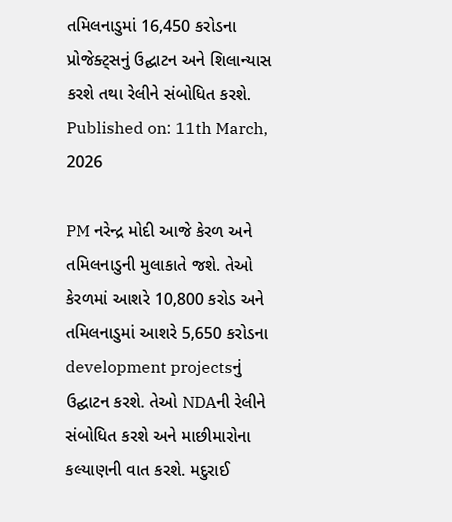તમિલનાડુમાં 16,450 કરોડના પ્રોજેક્ટ્સનું ઉદ્ઘાટન અને શિલાન્યાસ કરશે તથા રેલીને સંબોધિત કરશે.
Published on: 11th March, 2026

PM નરેન્દ્ર મોદી આજે કેરળ અને તમિલનાડુની મુલાકાતે જશે. તેઓ કેરળમાં આશરે 10,800 કરોડ અને તમિલનાડુમાં આશરે 5,650 કરોડના development projectsનું ઉદ્ઘાટન કરશે. તેઓ NDAની રેલીને સંબોધિત કરશે અને માછીમારોના કલ્યાણની વાત કરશે. મદુરાઈ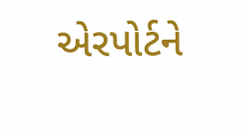એરપોર્ટને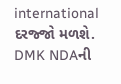international દરજ્જો મળશે. DMK NDAની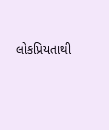લોકપ્રિયતાથી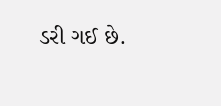ડરી ગઈ છે.